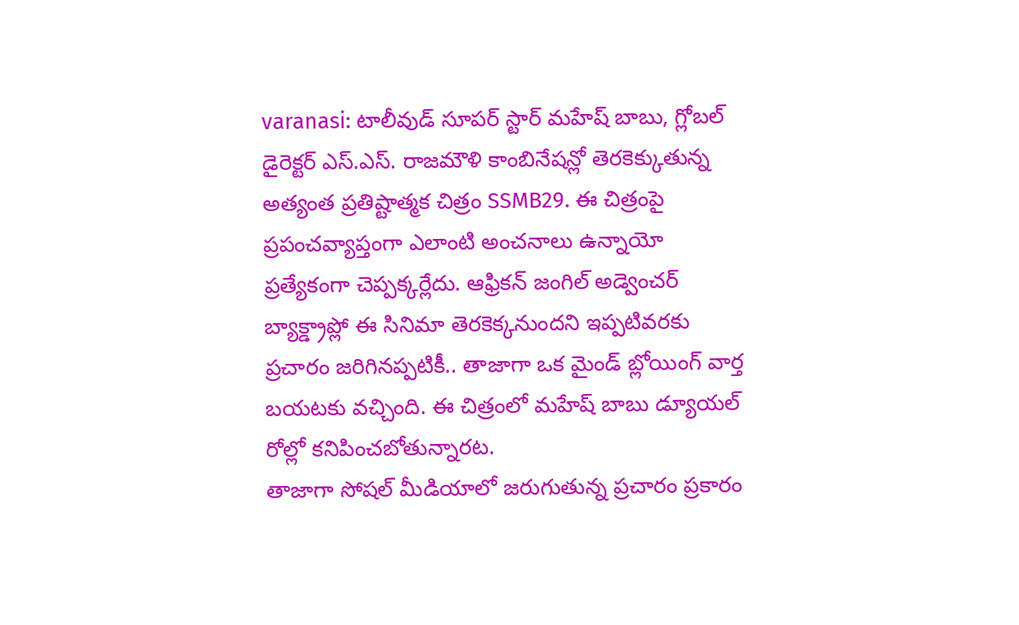varanasi: టాలీవుడ్ సూపర్ స్టార్ మహేష్ బాబు, గ్లోబల్ డైరెక్టర్ ఎస్.ఎస్. రాజమౌళి కాంబినేషన్లో తెరకెక్కుతున్న అత్యంత ప్రతిష్టాత్మక చిత్రం SSMB29. ఈ చిత్రంపై ప్రపంచవ్యాప్తంగా ఎలాంటి అంచనాలు ఉన్నాయో ప్రత్యేకంగా చెప్పక్కర్లేదు. ఆఫ్రికన్ జంగిల్ అడ్వెంచర్ బ్యాక్డ్రాప్లో ఈ సినిమా తెరకెక్కనుందని ఇప్పటివరకు ప్రచారం జరిగినప్పటికీ.. తాజాగా ఒక మైండ్ బ్లోయింగ్ వార్త బయటకు వచ్చింది. ఈ చిత్రంలో మహేష్ బాబు డ్యూయల్ రోల్లో కనిపించబోతున్నారట.
తాజాగా సోషల్ మీడియాలో జరుగుతున్న ప్రచారం ప్రకారం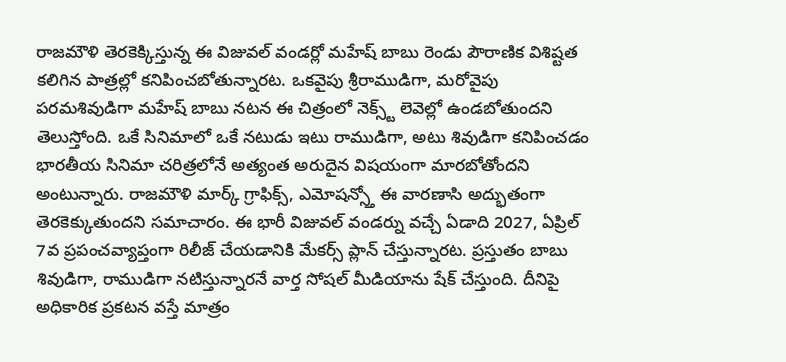రాజమౌళి తెరకెక్కిస్తున్న ఈ విజువల్ వండర్లో మహేష్ బాబు రెండు పౌరాణిక విశిష్టత కలిగిన పాత్రల్లో కనిపించబోతున్నారట. ఒకవైపు శ్రీరాముడిగా, మరోవైపు పరమశివుడిగా మహేష్ బాబు నటన ఈ చిత్రంలో నెక్స్ట్ లెవెల్లో ఉండబోతుందని తెలుస్తోంది. ఒకే సినిమాలో ఒకే నటుడు ఇటు రాముడిగా, అటు శివుడిగా కనిపించడం భారతీయ సినిమా చరిత్రలోనే అత్యంత అరుదైన విషయంగా మారబోతోందని అంటున్నారు. రాజమౌళి మార్క్ గ్రాఫిక్స్, ఎమోషన్స్తో ఈ వారణాసి అద్భుతంగా తెరకెక్కుతుందని సమాచారం. ఈ భారీ విజువల్ వండర్ను వచ్చే ఏడాది 2027, ఏప్రిల్ 7వ ప్రపంచవ్యాప్తంగా రిలీజ్ చేయడానికి మేకర్స్ ప్లాన్ చేస్తున్నారట. ప్రస్తుతం బాబు శివుడిగా, రాముడిగా నటిస్తున్నారనే వార్త సోషల్ మీడియాను షేక్ చేస్తుంది. దీనిపై అధికారిక ప్రకటన వస్తే మాత్రం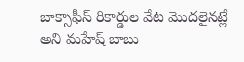బాక్సాఫీస్ రికార్డుల వేట మొదలైనట్లే అని మహేష్ బాబు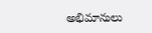అభిమానులు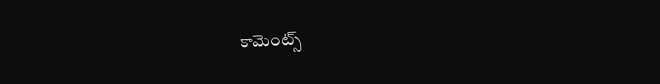కామెంట్స్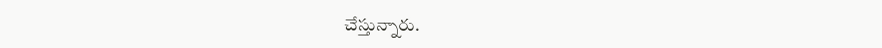చేస్తున్నారు.